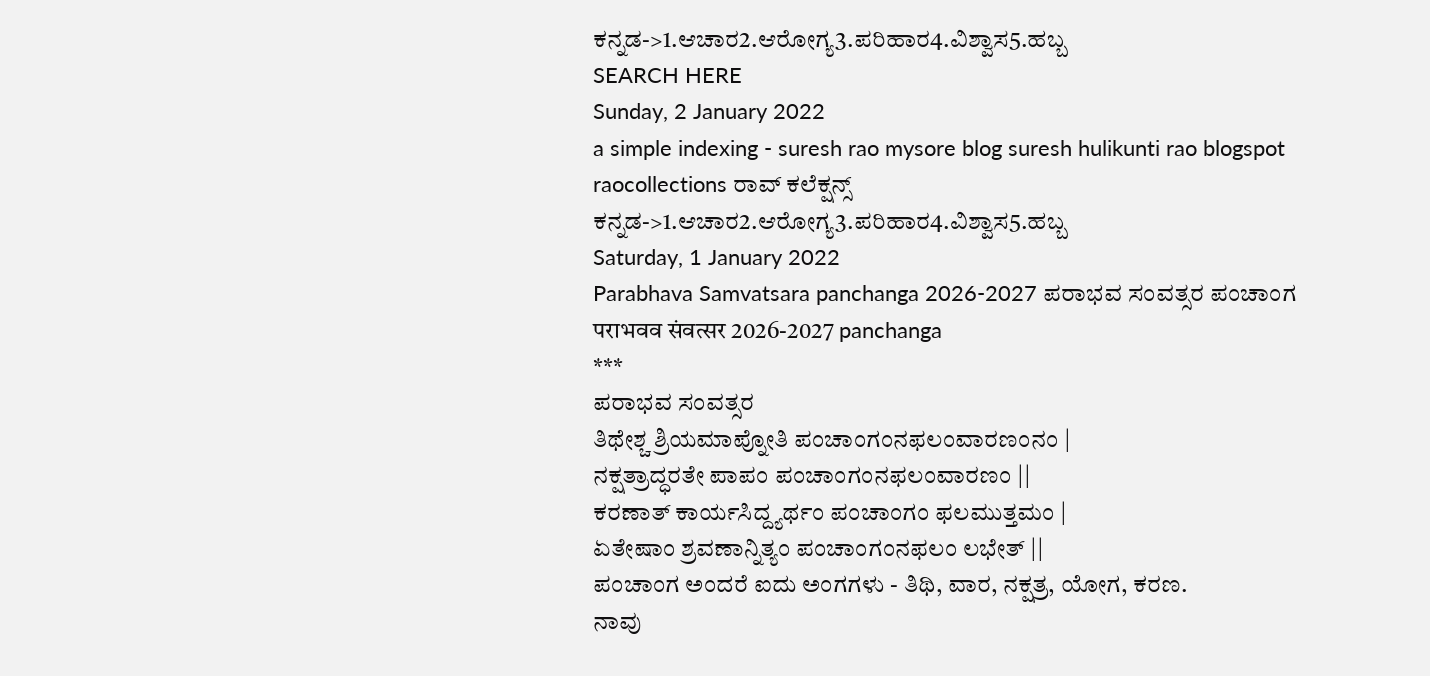ಕನ್ನಡ->1.ಆಚಾರ2.ಆರೋಗ್ಯ3.ಪರಿಹಾರ4.ವಿಶ್ವಾಸ5.ಹಬ್ಬ
SEARCH HERE
Sunday, 2 January 2022
a simple indexing - suresh rao mysore blog suresh hulikunti rao blogspot raocollections ರಾವ್ ಕಲೆಕ್ಷನ್ಸ್
ಕನ್ನಡ->1.ಆಚಾರ2.ಆರೋಗ್ಯ3.ಪರಿಹಾರ4.ವಿಶ್ವಾಸ5.ಹಬ್ಬ
Saturday, 1 January 2022
Parabhava Samvatsara panchanga 2026-2027 ಪರಾಭವ ಸಂವತ್ಸರ ಪಂಚಾಂಗ पराभवव संवत्सर 2026-2027 panchanga
***
ಪರಾಭವ ಸಂವತ್ಸರ
ತಿಥೇಶ್ಚ ಶ್ರಿಯಮಾಪ್ನೋತಿ ಪಂಚಾಂಗಂನಫಲಂವಾರಣಂನಂ |
ನಕ್ಷತ್ರಾದ್ಧರತೇ ಪಾಪಂ ಪಂಚಾಂಗಂನಫಲಂವಾರಣಂ ||
ಕರಣಾತ್ ಕಾರ್ಯಸಿದ್ದ್ಯರ್ಥಂ ಪಂಚಾಂಗಂ ಫಲಮುತ್ತಮಂ |
ಏತೇಷಾಂ ಶ್ರವಣಾನ್ನಿತ್ಯಂ ಪಂಚಾಂಗಂನಫಲಂ ಲಭೇತ್ ||
ಪಂಚಾಂಗ ಅಂದರೆ ಐದು ಅಂಗಗಳು - ತಿಥಿ, ವಾರ, ನಕ್ಷತ್ರ, ಯೋಗ, ಕರಣ.
ನಾವು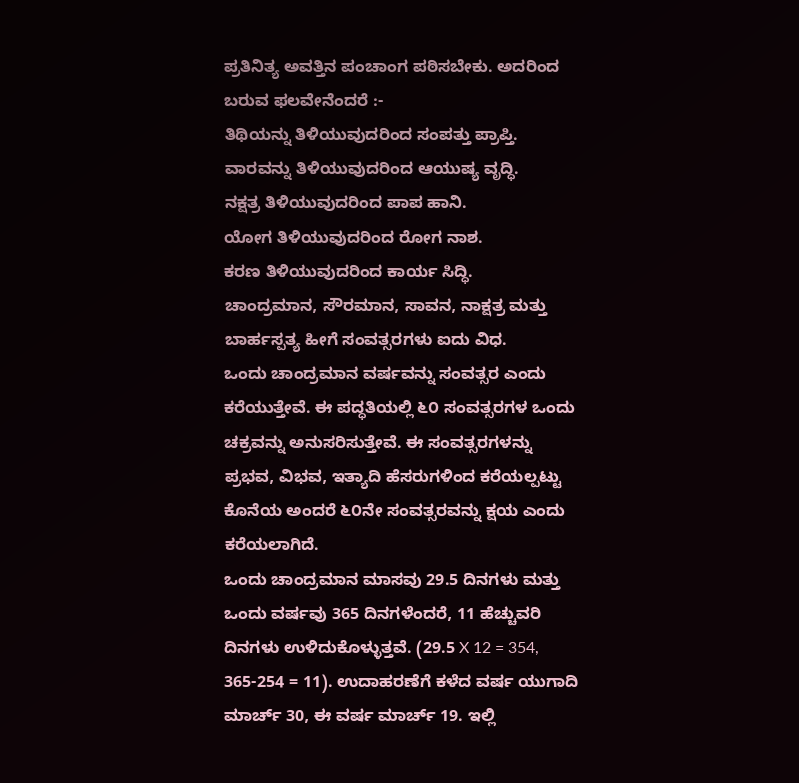ಪ್ರತಿನಿತ್ಯ ಅವತ್ತಿನ ಪಂಚಾಂಗ ಪಠಿಸಬೇಕು. ಅದರಿಂದ ಬರುವ ಫಲವೇನೆಂದರೆ :-
ತಿಥಿಯನ್ನು ತಿಳಿಯುವುದರಿಂದ ಸಂಪತ್ತು ಪ್ರಾಪ್ತಿ.
ವಾರವನ್ನು ತಿಳಿಯುವುದರಿಂದ ಆಯುಷ್ಯ ವೃದ್ಧಿ.
ನಕ್ಷತ್ರ ತಿಳಿಯುವುದರಿಂದ ಪಾಪ ಹಾನಿ.
ಯೋಗ ತಿಳಿಯುವುದರಿಂದ ರೋಗ ನಾಶ.
ಕರಣ ತಿಳಿಯುವುದರಿಂದ ಕಾರ್ಯ ಸಿದ್ಧಿ.
ಚಾಂದ್ರಮಾನ, ಸೌರಮಾನ, ಸಾವನ, ನಾಕ್ಷತ್ರ ಮತ್ತು ಬಾರ್ಹಸ್ಪತ್ಯ ಹೀಗೆ ಸಂವತ್ಸರಗಳು ಐದು ವಿಧ.
ಒಂದು ಚಾಂದ್ರಮಾನ ವರ್ಷವನ್ನು ಸಂವತ್ಸರ ಎಂದು ಕರೆಯುತ್ತೇವೆ. ಈ ಪದ್ಧತಿಯಲ್ಲಿ ೬೦ ಸಂವತ್ಸರಗಳ ಒಂದು ಚಕ್ರವನ್ನು ಅನುಸರಿಸುತ್ತೇವೆ. ಈ ಸಂವತ್ಸರಗಳನ್ನು ಪ್ರಭವ, ವಿಭವ, ಇತ್ಯಾದಿ ಹೆಸರುಗಳಿಂದ ಕರೆಯಲ್ಪಟ್ಟು ಕೊನೆಯ ಅಂದರೆ ೬೦ನೇ ಸಂವತ್ಸರವನ್ನು ಕ್ಷಯ ಎಂದು ಕರೆಯಲಾಗಿದೆ.
ಒಂದು ಚಾಂದ್ರಮಾನ ಮಾಸವು 29.5 ದಿನಗಳು ಮತ್ತು ಒಂದು ವರ್ಷವು 365 ದಿನಗಳೆಂದರೆ, 11 ಹೆಚ್ಚುವರಿ ದಿನಗಳು ಉಳಿದುಕೊಳ್ಳುತ್ತವೆ. (29.5 X 12 = 354, 365-254 = 11). ಉದಾಹರಣೆಗೆ ಕಳೆದ ವರ್ಷ ಯುಗಾದಿ ಮಾರ್ಚ್ 30, ಈ ವರ್ಷ ಮಾರ್ಚ್ 19. ಇಲ್ಲಿ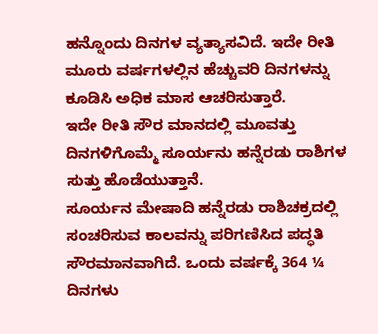ಹನ್ನೊಂದು ದಿನಗಳ ವ್ಯತ್ಯಾಸವಿದೆ. ಇದೇ ರೀತಿ ಮೂರು ವರ್ಷಗಳಲ್ಲಿನ ಹೆಚ್ಚುವರಿ ದಿನಗಳನ್ನು ಕೂಡಿಸಿ ಅಧಿಕ ಮಾಸ ಆಚರಿಸುತ್ತಾರೆ.
ಇದೇ ರೀತಿ ಸೌರ ಮಾನದಲ್ಲಿ ಮೂವತ್ತು ದಿನಗಳಿಗೊಮ್ಮೆ ಸೂರ್ಯನು ಹನ್ನೆರಡು ರಾಶಿಗಳ ಸುತ್ತು ಹೊಡೆಯುತ್ತಾನೆ.
ಸೂರ್ಯನ ಮೇಷಾದಿ ಹನ್ನೆರಡು ರಾಶಿಚಕ್ರದಲ್ಲಿ ಸಂಚರಿಸುವ ಕಾಲವನ್ನು ಪರಿಗಣಿಸಿದ ಪದ್ಧತಿ ಸೌರಮಾನವಾಗಿದೆ. ಒಂದು ವರ್ಷಕ್ಕೆ 364 ¼ ದಿನಗಳು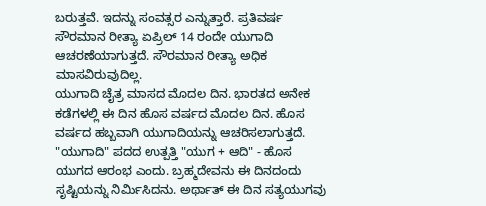ಬರುತ್ತವೆ. ಇದನ್ನು ಸಂವತ್ಸರ ಎನ್ನುತ್ತಾರೆ. ಪ್ರತಿವರ್ಷ ಸೌರಮಾನ ರೀತ್ಯಾ ಏಪ್ರಿಲ್ 14 ರಂದೇ ಯುಗಾದಿ ಆಚರಣೆಯಾಗುತ್ತದೆ. ಸೌರಮಾನ ರೀತ್ಯಾ ಅಧಿಕ ಮಾಸವಿರುವುದಿಲ್ಲ.
ಯುಗಾದಿ ಚೈತ್ರ ಮಾಸದ ಮೊದಲ ದಿನ. ಭಾರತದ ಅನೇಕ ಕಡೆಗಳಲ್ಲಿ ಈ ದಿನ ಹೊಸ ವರ್ಷದ ಮೊದಲ ದಿನ. ಹೊಸ ವರ್ಷದ ಹಬ್ಬವಾಗಿ ಯುಗಾದಿಯನ್ನು ಆಚರಿಸಲಾಗುತ್ತದೆ. "ಯುಗಾದಿ" ಪದದ ಉತ್ಪತ್ತಿ "ಯುಗ + ಆದಿ" - ಹೊಸ ಯುಗದ ಆರಂಭ ಎಂದು. ಬ್ರಹ್ಮದೇವನು ಈ ದಿನದಂದು ಸೃಷ್ಟಿಯನ್ನು ನಿರ್ಮಿಸಿದನು. ಅರ್ಥಾತ್ ಈ ದಿನ ಸತ್ಯಯುಗವು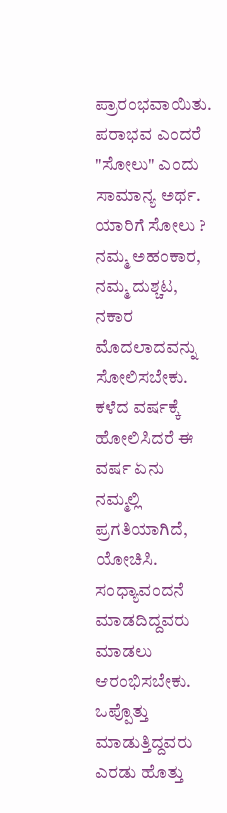ಪ್ರಾರಂಭವಾಯಿತು.
ಪರಾಭವ ಎಂದರೆ "ಸೋಲು" ಎಂದು ಸಾಮಾನ್ಯ ಅರ್ಥ. ಯಾರಿಗೆ ಸೋಲು ? ನಮ್ಮ ಅಹಂಕಾರ, ನಮ್ಮ ದುಶ್ಚಟ, ನಕಾರ ಮೊದಲಾದವನ್ನು ಸೋಲಿಸಬೇಕು.
ಕಳೆದ ವರ್ಷಕ್ಕೆ ಹೋಲಿಸಿದರೆ ಈ ವರ್ಷ ಏನು ನಮ್ಮಲ್ಲಿ ಪ್ರಗತಿಯಾಗಿದೆ, ಯೋಚಿಸಿ.
ಸಂಧ್ಯಾವಂದನೆ ಮಾಡದಿದ್ದವರು ಮಾಡಲು ಆರಂಭಿಸಬೇಕು. ಒಪ್ಪೊತ್ತು ಮಾಡುತ್ತಿದ್ದವರು ಎರಡು ಹೊತ್ತು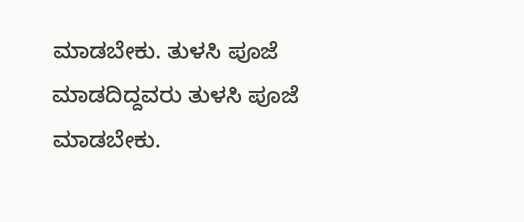ಮಾಡಬೇಕು. ತುಳಸಿ ಪೂಜೆ ಮಾಡದಿದ್ದವರು ತುಳಸಿ ಪೂಜೆ ಮಾಡಬೇಕು.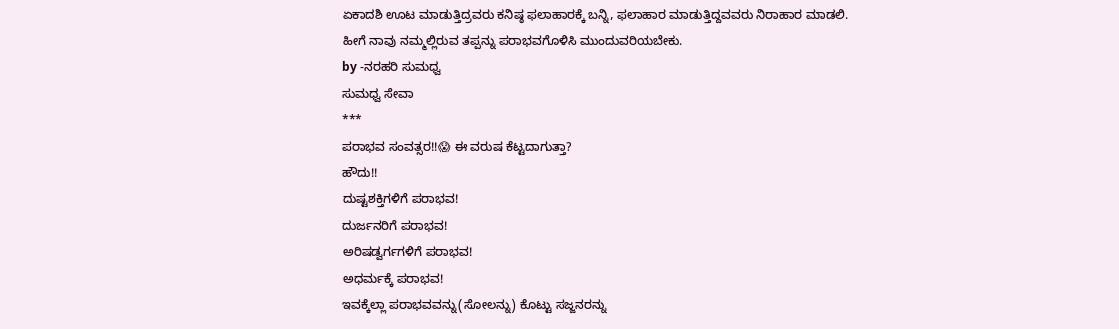ಏಕಾದಶಿ ಊಟ ಮಾಡುತ್ತಿದ್ರವರು ಕನಿಷ್ಠ ಫಲಾಹಾರಕ್ಕೆ ಬನ್ನಿ, ಫಲಾಹಾರ ಮಾಡುತ್ತಿದ್ದವವರು ನಿರಾಹಾರ ಮಾಡಲಿ.
ಹೀಗೆ ನಾವು ನಮ್ಮಲ್ಲಿರುವ ತಪ್ಪನ್ನು ಪರಾಭವಗೊಳಿಸಿ ಮುಂದುವರಿಯಬೇಕು.
by -ನರಹರಿ ಸುಮಧ್ವ
ಸುಮಧ್ವ ಸೇವಾ
***
ಪರಾಭವ ಸಂವತ್ಸರ!!😱 ಈ ವರುಷ ಕೆಟ್ಟದಾಗುತ್ತಾ?
ಹೌದು!!
ದುಷ್ಟಶಕ್ತಿಗಳಿಗೆ ಪರಾಭವ!
ದುರ್ಜನರಿಗೆ ಪರಾಭವ!
ಅರಿಷಡ್ವರ್ಗಗಳಿಗೆ ಪರಾಭವ!
ಅಧರ್ಮಕ್ಕೆ ಪರಾಭವ!
ಇವಕ್ಕೆಲ್ಲಾ ಪರಾಭವವನ್ನು(ಸೋಲನ್ನು) ಕೊಟ್ಟು ಸಜ್ಜನರನ್ನು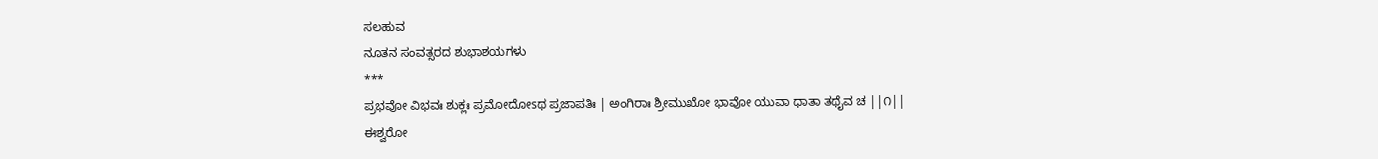ಸಲಹುವ
ನೂತನ ಸಂವತ್ಸರದ ಶುಭಾಶಯಗಳು
***
ಪ್ರಭವೋ ವಿಭವಃ ಶುಕ್ಲಃ ಪ್ರಮೋದೋsಥ ಪ್ರಜಾಪತಿಃ | ಅಂಗಿರಾಃ ಶ್ರೀಮುಖೋ ಭಾವೋ ಯುವಾ ಧಾತಾ ತಥೈವ ಚ ||೧||
ಈಶ್ವರೋ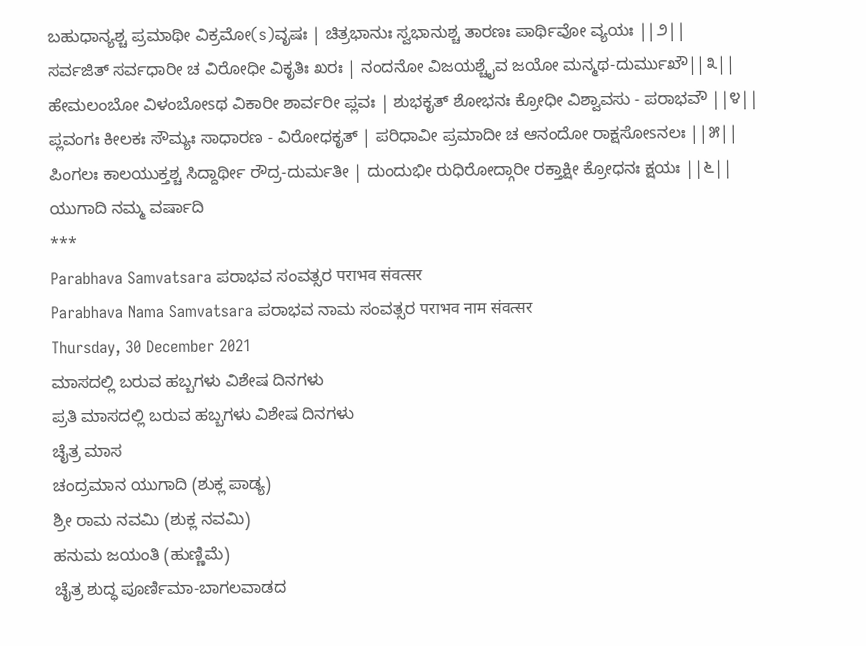ಬಹುಧಾನ್ಯಶ್ಚ ಪ್ರಮಾಥೀ ವಿಕ್ರಮೋ(s)ವೃಷಃ | ಚಿತ್ರಭಾನುಃ ಸ್ವಭಾನುಶ್ಚ ತಾರಣಃ ಪಾರ್ಥಿವೋ ವ್ಯಯಃ ||೨||
ಸರ್ವಜಿತ್ ಸರ್ವಧಾರೀ ಚ ವಿರೋಧೀ ವಿಕೃತಿಃ ಖರಃ | ನಂದನೋ ವಿಜಯಶ್ಚೈವ ಜಯೋ ಮನ್ಮಥ-ದುರ್ಮುಖೌ||೩||
ಹೇಮಲಂಬೋ ವಿಳಂಬೋsಥ ವಿಕಾರೀ ಶಾರ್ವರೀ ಪ್ಲವಃ | ಶುಭಕೃತ್ ಶೋಭನಃ ಕ್ರೋಧೀ ವಿಶ್ವಾವಸು - ಪರಾಭವೌ ||೪||
ಪ್ಲವಂಗಃ ಕೀಲಕಃ ಸೌಮ್ಯಃ ಸಾಧಾರಣ - ವಿರೋಧಕೃತ್ | ಪರಿಧಾವೀ ಪ್ರಮಾದೀ ಚ ಆನಂದೋ ರಾಕ್ಷಸೋsನಲಃ ||೫||
ಪಿಂಗಲಃ ಕಾಲಯುಕ್ತಶ್ಚ ಸಿದ್ದಾರ್ಥೀ ರೌದ್ರ-ದುರ್ಮತೀ | ದುಂದುಭೀ ರುಧಿರೋದ್ಗಾರೀ ರಕ್ತಾಕ್ಷೀ ಕ್ರೋಧನಃ ಕ್ಷಯಃ ||೬||
ಯುಗಾದಿ ನಮ್ಮ ವರ್ಷಾದಿ
***
Parabhava Samvatsara ಪರಾಭವ ಸಂವತ್ಸರ पराभव संवत्सर
Parabhava Nama Samvatsara ಪರಾಭವ ನಾಮ ಸಂವತ್ಸರ पराभव नाम संवत्सर
Thursday, 30 December 2021
ಮಾಸದಲ್ಲಿ ಬರುವ ಹಬ್ಬಗಳು ವಿಶೇಷ ದಿನಗಳು
ಪ್ರತಿ ಮಾಸದಲ್ಲಿ ಬರುವ ಹಬ್ಬಗಳು ವಿಶೇಷ ದಿನಗಳು
ಚೈತ್ರ ಮಾಸ
ಚಂದ್ರಮಾನ ಯುಗಾದಿ (ಶುಕ್ಲ ಪಾಡ್ಯ)
ಶ್ರೀ ರಾಮ ನವಮಿ (ಶುಕ್ಲ ನವಮಿ)
ಹನುಮ ಜಯಂತಿ (ಹುಣ್ಣಿಮೆ)
ಚೈತ್ರ ಶುದ್ಧ ಪೂರ್ಣಿಮಾ-ಬಾಗಲವಾಡದ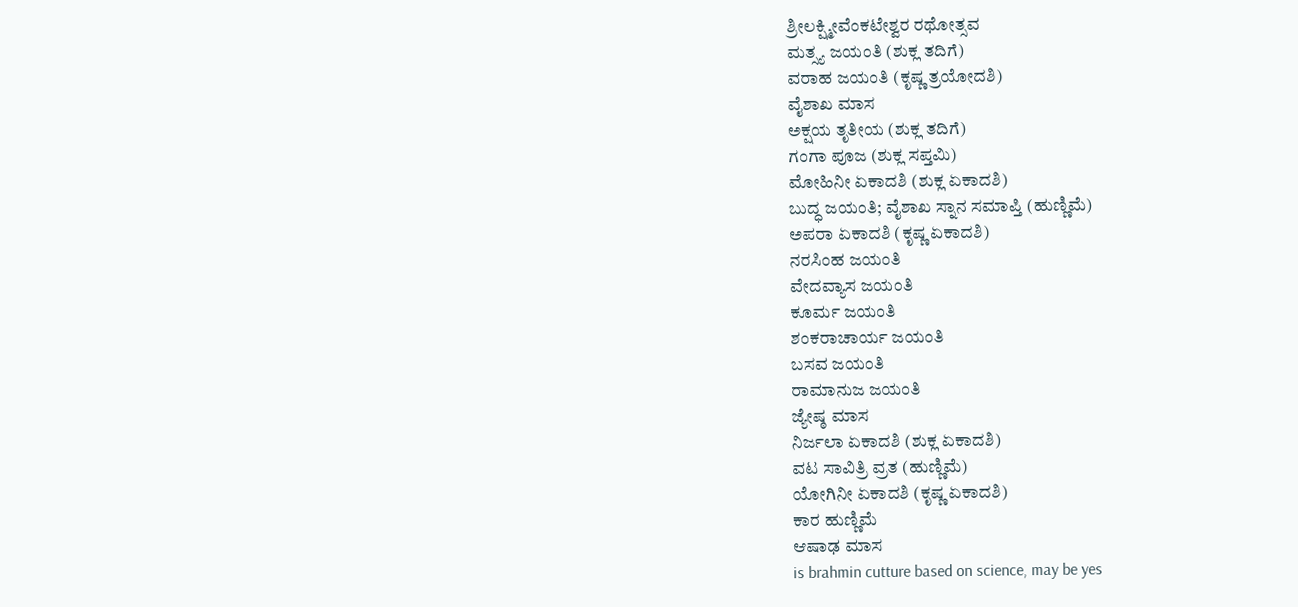ಶ್ರೀಲಕ್ಷ್ಮೀವೆಂಕಟೇಶ್ವರ ರಥೋತ್ಸವ
ಮತ್ಸ್ಯ ಜಯಂತಿ (ಶುಕ್ಲ ತದಿಗೆ)
ವರಾಹ ಜಯಂತಿ (ಕೃಷ್ಣ ತ್ರಯೋದಶಿ)
ವೈಶಾಖ ಮಾಸ
ಅಕ್ಷಯ ತೃತೀಯ (ಶುಕ್ಲ ತದಿಗೆ)
ಗಂಗಾ ಪೂಜ (ಶುಕ್ಲ ಸಪ್ತಮಿ)
ಮೋಹಿನೀ ಏಕಾದಶಿ (ಶುಕ್ಲ ಏಕಾದಶಿ)
ಬುದ್ಧ ಜಯಂತಿ; ವೈಶಾಖ ಸ್ನಾನ ಸಮಾಪ್ತಿ (ಹುಣ್ಣಿಮೆ)
ಅಪರಾ ಏಕಾದಶಿ (ಕೃಷ್ಣ ಏಕಾದಶಿ)
ನರಸಿಂಹ ಜಯಂತಿ
ವೇದವ್ಯಾಸ ಜಯಂತಿ
ಕೂರ್ಮ ಜಯಂತಿ
ಶಂಕರಾಚಾರ್ಯ ಜಯಂತಿ
ಬಸವ ಜಯಂತಿ
ರಾಮಾನುಜ ಜಯಂತಿ
ಜ್ಯೇಷ್ಠ ಮಾಸ
ನಿರ್ಜಲಾ ಏಕಾದಶಿ (ಶುಕ್ಲ ಏಕಾದಶಿ)
ವಟ ಸಾವಿತ್ರಿ ವ್ರತ (ಹುಣ್ಣಿಮೆ)
ಯೋಗಿನೀ ಏಕಾದಶಿ (ಕೃಷ್ಣ ಏಕಾದಶಿ)
ಕಾರ ಹುಣ್ಣಿಮೆ
ಆಷಾಢ ಮಾಸ
is brahmin cutture based on science, may be yes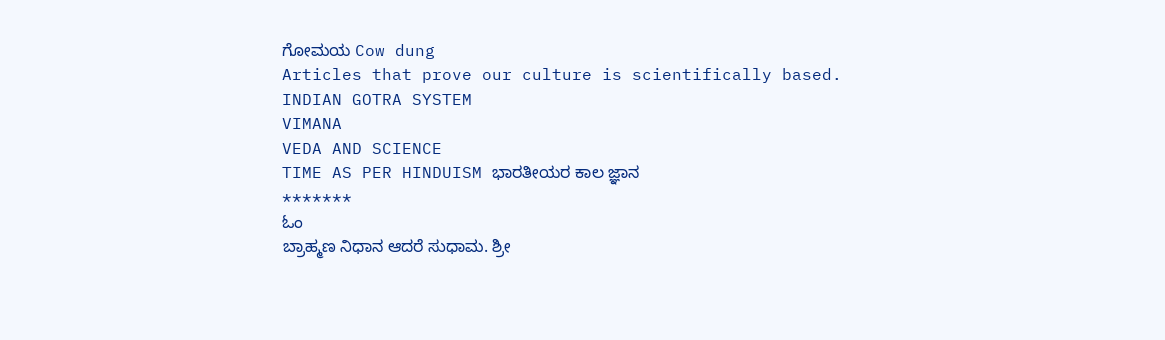ಗೋಮಯ Cow dung
Articles that prove our culture is scientifically based.
INDIAN GOTRA SYSTEM
VIMANA
VEDA AND SCIENCE
TIME AS PER HINDUISM ಭಾರತೀಯರ ಕಾಲ ಜ್ಞಾನ
*******
ಓಂ
ಬ್ರಾಹ್ಮಣ ನಿಧಾನ ಆದರೆ ಸುಧಾಮ. ಶ್ರೀ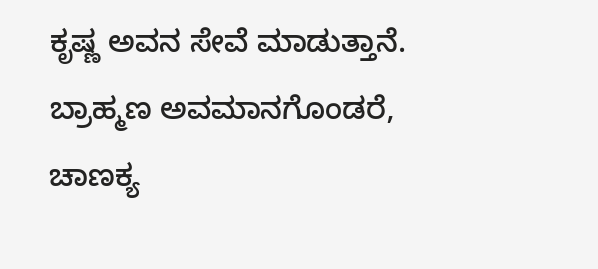ಕೃಷ್ಣ ಅವನ ಸೇವೆ ಮಾಡುತ್ತಾನೆ.
ಬ್ರಾಹ್ಮಣ ಅವಮಾನಗೊಂಡರೆ, ಚಾಣಕ್ಯ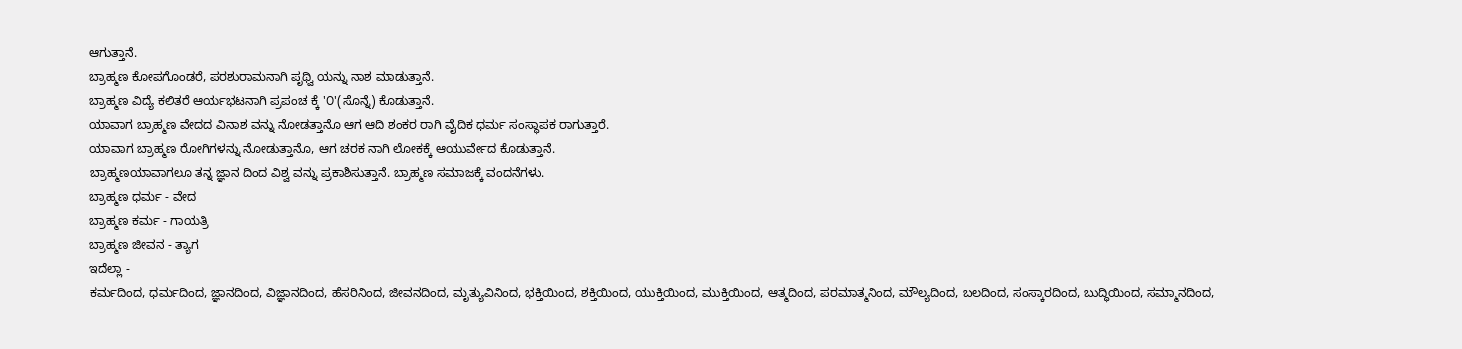ಆಗುತ್ತಾನೆ.
ಬ್ರಾಹ್ಮಣ ಕೋಪಗೊಂಡರೆ, ಪರಶುರಾಮನಾಗಿ ಪೃಥ್ವಿ ಯನ್ನು ನಾಶ ಮಾಡುತ್ತಾನೆ.
ಬ್ರಾಹ್ಮಣ ವಿದ್ಯೆ ಕಲಿತರೆ ಆರ್ಯಭಟನಾಗಿ ಪ್ರಪಂಚ ಕ್ಕೆ '೦'(ಸೊನ್ನೆ) ಕೊಡುತ್ತಾನೆ.
ಯಾವಾಗ ಬ್ರಾಹ್ಮಣ ವೇದದ ವಿನಾಶ ವನ್ನು ನೋಡತ್ತಾನೊ ಆಗ ಆದಿ ಶಂಕರ ರಾಗಿ ವೈದಿಕ ಧರ್ಮ ಸಂಸ್ಥಾಪಕ ರಾಗುತ್ತಾರೆ.
ಯಾವಾಗ ಬ್ರಾಹ್ಮಣ ರೋಗಿಗಳನ್ನು ನೋಡುತ್ತಾನೊ, ಆಗ ಚರಕ ನಾಗಿ ಲೋಕಕ್ಕೆ ಆಯುರ್ವೇದ ಕೊಡುತ್ತಾನೆ.
ಬ್ರಾಹ್ಮಣಯಾವಾಗಲೂ ತನ್ನ ಜ್ಞಾನ ದಿಂದ ವಿಶ್ವ ವನ್ನು ಪ್ರಕಾಶಿಸುತ್ತಾನೆ. ಬ್ರಾಹ್ಮಣ ಸಮಾಜಕ್ಕೆ ವಂದನೆಗಳು.
ಬ್ರಾಹ್ಮಣ ಧರ್ಮ - ವೇದ
ಬ್ರಾಹ್ಮಣ ಕರ್ಮ - ಗಾಯತ್ರಿ
ಬ್ರಾಹ್ಮಣ ಜೀವನ - ತ್ಯಾಗ
ಇದೆಲ್ಲಾ -
ಕರ್ಮದಿಂದ, ಧರ್ಮದಿಂದ, ಜ್ಞಾನದಿಂದ, ವಿಜ್ಞಾನದಿಂದ, ಹೆಸರಿನಿಂದ, ಜೀವನದಿಂದ, ಮೃತ್ಯುವಿನಿಂದ, ಭಕ್ತಿಯಿಂದ, ಶಕ್ತಿಯಿಂದ, ಯುಕ್ತಿಯಿಂದ, ಮುಕ್ತಿಯಿಂದ, ಆತ್ಮದಿಂದ, ಪರಮಾತ್ಮನಿಂದ, ಮೌಲ್ಯದಿಂದ, ಬಲದಿಂದ, ಸಂಸ್ಕಾರದಿಂದ, ಬುದ್ಧಿಯಿಂದ, ಸಮ್ಮಾನದಿಂದ,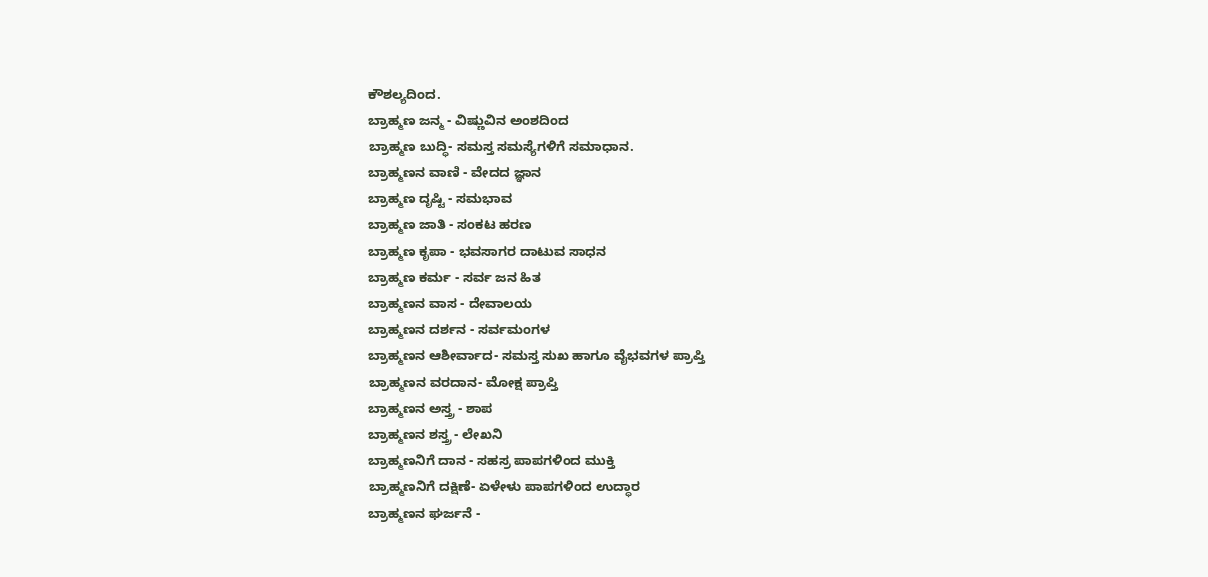ಕೌಶಲ್ಯದಿಂದ.
ಬ್ರಾಹ್ಮಣ ಜನ್ಮ - ವಿಷ್ಣುವಿನ ಅಂಶದಿಂದ
ಬ್ರಾಹ್ಮಣ ಬುದ್ಧಿ- ಸಮಸ್ತ ಸಮಸ್ಯೆಗಳಿಗೆ ಸಮಾಧಾನ.
ಬ್ರಾಹ್ಮಣನ ವಾಣಿ - ವೇದದ ಜ್ಞಾನ
ಬ್ರಾಹ್ಮಣ ದೃಷ್ಟಿ - ಸಮಭಾವ
ಬ್ರಾಹ್ಮಣ ಜಾತಿ - ಸಂಕಟ ಹರಣ
ಬ್ರಾಹ್ಮಣ ಕೃಪಾ - ಭವಸಾಗರ ದಾಟುವ ಸಾಧನ
ಬ್ರಾಹ್ಮಣ ಕರ್ಮ - ಸರ್ವ ಜನ ಹಿತ
ಬ್ರಾಹ್ಮಣನ ವಾಸ - ದೇವಾಲಯ
ಬ್ರಾಹ್ಮಣನ ದರ್ಶನ - ಸರ್ವಮಂಗಳ
ಬ್ರಾಹ್ಮಣನ ಆಶೀರ್ವಾದ- ಸಮಸ್ತ ಸುಖ ಹಾಗೂ ವೈಭವಗಳ ಪ್ರಾಪ್ತಿ
ಬ್ರಾಹ್ಮಣನ ವರದಾನ- ಮೋಕ್ಷ ಪ್ರಾಪ್ತಿ
ಬ್ರಾಹ್ಮಣನ ಅಸ್ತ್ರ - ಶಾಪ
ಬ್ರಾಹ್ಮಣನ ಶಸ್ತ್ರ - ಲೇಖನಿ
ಬ್ರಾಹ್ಮಣನಿಗೆ ದಾನ - ಸಹಸ್ರ ಪಾಪಗಳಿಂದ ಮುಕ್ತಿ
ಬ್ರಾಹ್ಮಣನಿಗೆ ದಕ್ಷಿಣೆ- ಏಳೇಳು ಪಾಪಗಳಿಂದ ಉದ್ಧಾರ
ಬ್ರಾಹ್ಮಣನ ಘರ್ಜನೆ -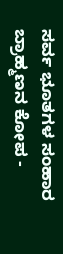ಸರ್ವ ಭೂತಗಳ ಸಂಹಾರ
ಬ್ರಾಹ್ಮಣನ ಕೋಪ -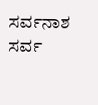ಸರ್ವನಾಶ
ಸರ್ವ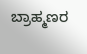ಬ್ರಾಹ್ಮಣರ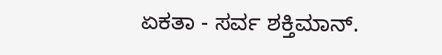ಏಕತಾ - ಸರ್ವ ಶಕ್ತಿಮಾನ್.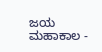ಜಯ ಮಹಾಕಾಲ -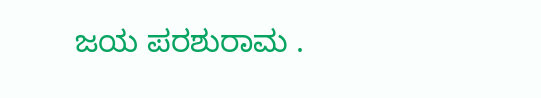ಜಯ ಪರಶುರಾಮ .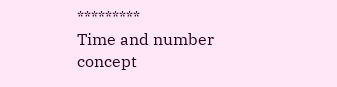*********
Time and number concept